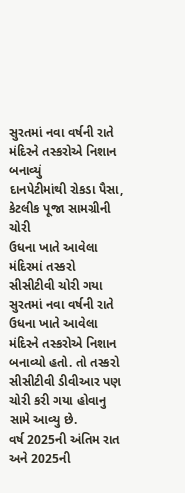સુરતમાં નવા વર્ષની રાતે મંદિરને તસ્કરોએ નિશાન બનાવ્યું
દાનપેટીમાંથી રોકડા પૈસા, કેટલીક પૂજા સામગ્રીની ચોરી
ઉધના ખાતે આવેલા મંદિરમાં તસ્કરો સીસીટીવી ચોરી ગયા
સુરતમાં નવા વર્ષની રાતે ઉધના ખાતે આવેલા મંદિરને તસ્કરોએ નિશાન બનાવ્યો હતો. તો તસ્કરો સીસીટીવી ડીવીઆર પણ ચોરી કરી ગયા હોવાનુ સામે આવ્યુ છે.
વર્ષ 2025ની અંતિમ રાત અને 2025ની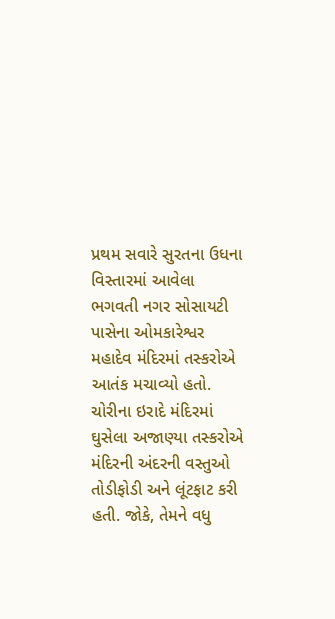પ્રથમ સવારે સુરતના ઉધના વિસ્તારમાં આવેલા ભગવતી નગર સોસાયટી પાસેના ઓમકારેશ્વર મહાદેવ મંદિરમાં તસ્કરોએ આતંક મચાવ્યો હતો. ચોરીના ઇરાદે મંદિરમાં ઘુસેલા અજાણ્યા તસ્કરોએ મંદિરની અંદરની વસ્તુઓ તોડીફોડી અને લૂંટફાટ કરી હતી. જોકે, તેમને વધુ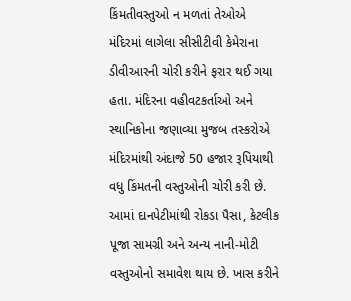કિંમતીવસ્તુઓ ન મળતાં તેઓએ મંદિરમાં લાગેલા સીસીટીવી કેમેરાના ડીવીઆરની ચોરી કરીને ફરાર થઈ ગયા હતા. મંદિરના વહીવટકર્તાઓ અને સ્થાનિકોના જણાવ્યા મુજબ તસ્કરોએ મંદિરમાંથી અંદાજે 50 હજાર રૂપિયાથી વધુ કિંમતની વસ્તુઓની ચોરી કરી છે. આમાં દાનપેટીમાંથી રોકડા પૈસા, કેટલીક પૂજા સામગ્રી અને અન્ય નાની-મોટી વસ્તુઓનો સમાવેશ થાય છે. ખાસ કરીને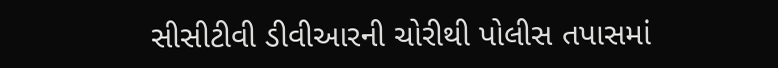સીસીટીવી ડીવીઆરની ચોરીથી પોલીસ તપાસમાં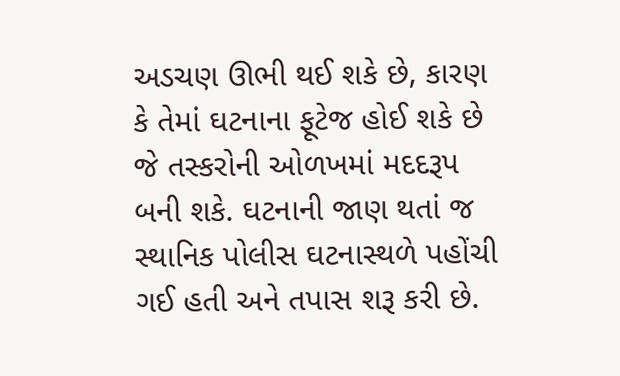અડચણ ઊભી થઈ શકે છે, કારણ કે તેમાં ઘટનાના ફૂટેજ હોઈ શકે છે જે તસ્કરોની ઓળખમાં મદદરૂપ બની શકે. ઘટનાની જાણ થતાં જ સ્થાનિક પોલીસ ઘટનાસ્થળે પહોંચી ગઈ હતી અને તપાસ શરૂ કરી છે.